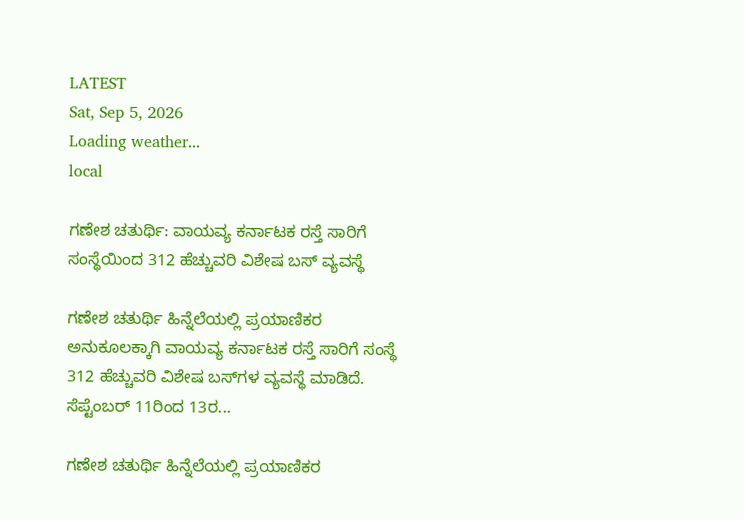LATEST
Sat, Sep 5, 2026
Loading weather...
local

ಗಣೇಶ ಚತುರ್ಥಿ: ವಾಯವ್ಯ ಕರ್ನಾಟಕ ರಸ್ತೆ ಸಾರಿಗೆ ಸಂಸ್ಥೆಯಿಂದ 312 ಹೆಚ್ಚುವರಿ ವಿಶೇಷ ಬಸ್ ವ್ಯವಸ್ಥೆ

ಗಣೇಶ ಚತುರ್ಥಿ ಹಿನ್ನೆಲೆಯಲ್ಲಿ ಪ್ರಯಾಣಿಕರ ಅನುಕೂಲಕ್ಕಾಗಿ ವಾಯವ್ಯ ಕರ್ನಾಟಕ ರಸ್ತೆ ಸಾರಿಗೆ ಸಂಸ್ಥೆ 312 ಹೆಚ್ಚುವರಿ ವಿಶೇಷ ಬಸ್‌ಗಳ ವ್ಯವಸ್ಥೆ ಮಾಡಿದೆ. ಸೆಪ್ಟೆಂಬರ್ 11ರಿಂದ 13ರ...

ಗಣೇಶ ಚತುರ್ಥಿ ಹಿನ್ನೆಲೆಯಲ್ಲಿ ಪ್ರಯಾಣಿಕರ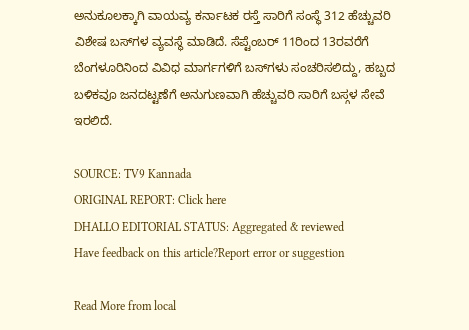ಅನುಕೂಲಕ್ಕಾಗಿ ವಾಯವ್ಯ ಕರ್ನಾಟಕ ರಸ್ತೆ ಸಾರಿಗೆ ಸಂಸ್ಥೆ 312 ಹೆಚ್ಚುವರಿ ವಿಶೇಷ ಬಸ್‌ಗಳ ವ್ಯವಸ್ಥೆ ಮಾಡಿದೆ. ಸೆಪ್ಟೆಂಬರ್ 11ರಿಂದ 13ರವರೆಗೆ ಬೆಂಗಳೂರಿನಿಂದ ವಿವಿಧ ಮಾರ್ಗಗಳಿಗೆ ಬಸ್‌ಗಳು ಸಂಚರಿಸಲಿದ್ದು, ಹಬ್ಬದ ಬಳಿಕವೂ ಜನದಟ್ಟಣೆಗೆ ಅನುಗುಣವಾಗಿ ಹೆಚ್ಚುವರಿ ಸಾರಿಗೆ ಬಸ್ಗಳ ಸೇವೆ ಇರಲಿದೆ.

SOURCE: TV9 Kannada
ORIGINAL REPORT: Click here
DHALLO EDITORIAL STATUS: Aggregated & reviewed
Have feedback on this article?Report error or suggestion

Read More from local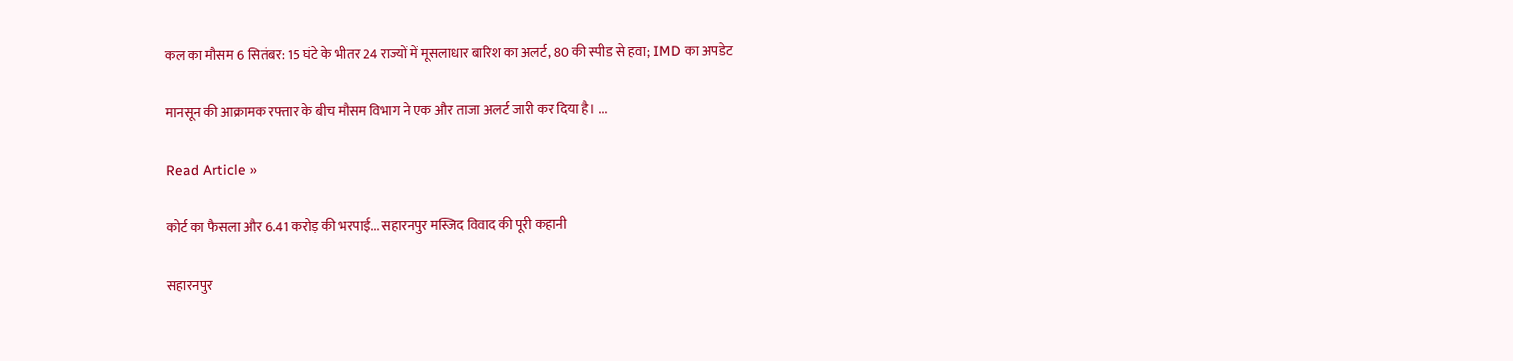कल का मौसम 6 सितंबर: 15 घंटे के भीतर 24 राज्यों में मूसलाधार बारिश का अलर्ट, 80 की स्पीड से हवा; IMD का अपडेट

मानसून की आक्रामक रफ्तार के बीच मौसम विभाग ने एक और ताजा अलर्ट जारी कर दिया है। ...

Read Article »

कोर्ट का फैसला और 6.41 करोड़ की भरपाई... सहारनपुर मस्जिद विवाद की पूरी कहानी

सहारनपुर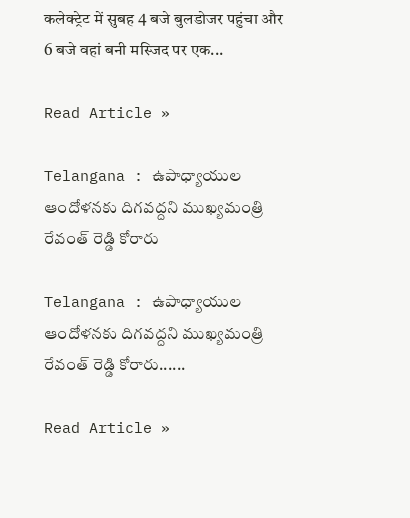कलेक्ट्रेट में सुबह 4 बजे बुलडोजर पहुंचा और 6 बजे वहां बनी मस्जिद पर एक...

Read Article »

Telangana : ఉపాధ్యాయుల ఆందోళనకు దిగవద్దని ముఖ్యమంత్రి రేవంత్ రెడ్డి కోరారు

Telangana : ఉపాధ్యాయుల ఆందోళనకు దిగవద్దని ముఖ్యమంత్రి రేవంత్ రెడ్డి కోరారు......

Read Article »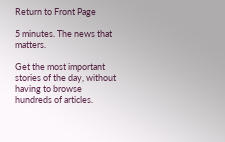Return to Front Page

5 minutes. The news that matters.

Get the most important stories of the day, without having to browse hundreds of articles.